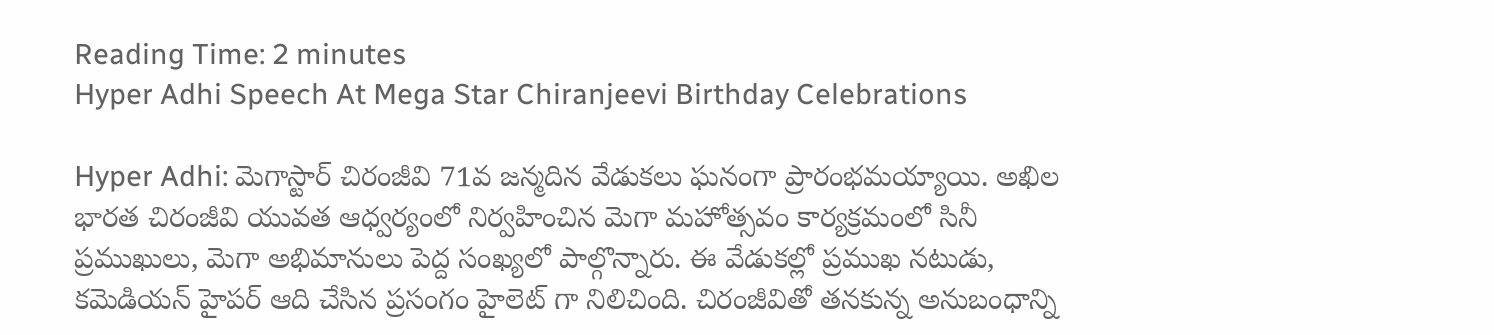Reading Time: 2 minutes
Hyper Adhi Speech At Mega Star Chiranjeevi Birthday Celebrations

Hyper Adhi: మెగాస్టార్ చిరంజీవి 71వ జన్మదిన వేడుకలు ఘనంగా ప్రారంభమయ్యాయి. అఖిల భారత చిరంజీవి యువత ఆధ్వర్యంలో నిర్వహించిన మెగా మహోత్సవం కార్యక్రమంలో సినీ ప్రముఖులు, మెగా అభిమానులు పెద్ద సంఖ్యలో పాల్గొన్నారు. ఈ వేడుకల్లో ప్రముఖ నటుడు, కమెడియన్ హైపర్ ఆది చేసిన ప్రసంగం హైలెట్ గా నిలిచింది. చిరంజీవితో తనకున్న అనుబంధాన్ని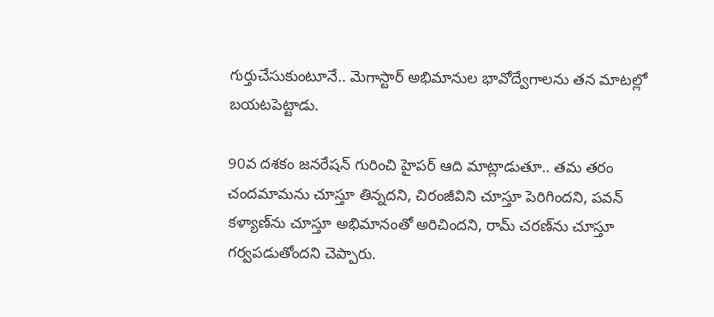గుర్తుచేసుకుంటూనే.. మెగాస్టార్ అభిమానుల భావోద్వేగాలను తన మాటల్లో బయటపెట్టాడు.

90వ దశకం జనరేషన్ గురించి హైపర్ ఆది మాట్లాడుతూ.. తమ తరం చందమామను చూస్తూ తిన్నదని, చిరంజీవిని చూస్తూ పెరిగిందని, పవన్ కళ్యాణ్‌ను చూస్తూ అభిమానంతో అరిచిందని, రామ్ చరణ్‌ను చూస్తూ గర్వపడుతోందని చెప్పారు.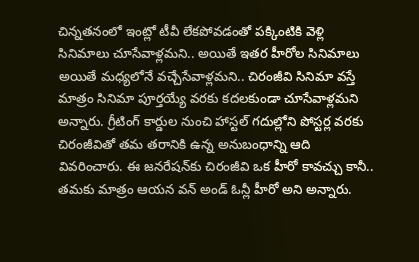చిన్నతనంలో ఇంట్లో టీవీ లేకపోవడంతో పక్కింటికి వెళ్లి సినిమాలు చూసేవాళ్లమని.. అయితే ఇతర హీరోల సినిమాలు అయితే మధ్యలోనే వచ్చేసేవాళ్లమని.. చిరంజీవి సినిమా వస్తే మాత్రం సినిమా పూర్తయ్యే వరకు కదలకుండా చూసేవాళ్లమని అన్నారు. గ్రీటింగ్ కార్డుల నుంచి హాస్టల్ గదుల్లోని పోస్టర్ల వరకు చిరంజీవితో తమ తరానికి ఉన్న అనుబంధాన్ని ఆది వివరించారు. ఈ జనరేషన్‌కు చిరంజీవి ఒక హీరో కావచ్చు కానీ.. తమకు మాత్రం ఆయన వన్ అండ్ ఓన్లీ హీరో అని అన్నారు.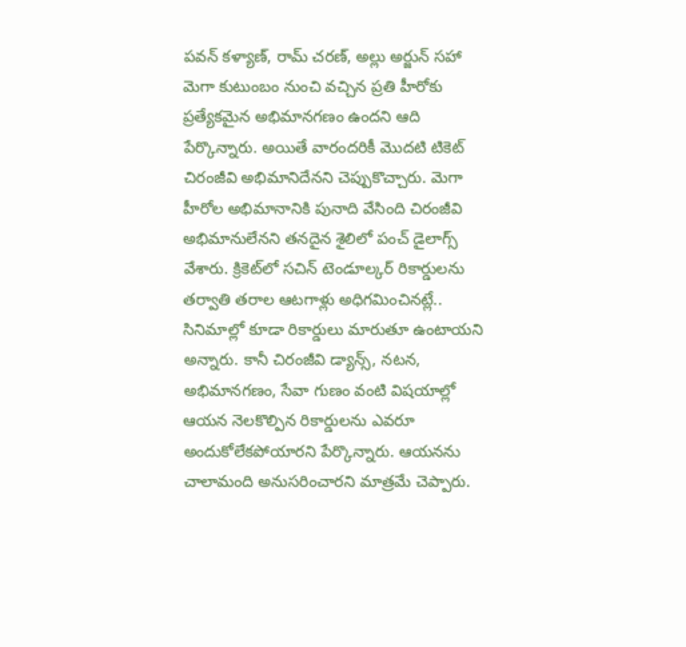పవన్ కళ్యాణ్, రామ్ చరణ్, అల్లు అర్జున్ సహా మెగా కుటుంబం నుంచి వచ్చిన ప్రతి హీరోకు ప్రత్యేకమైన అభిమానగణం ఉందని ఆది పేర్కొన్నారు. అయితే వారందరికీ మొదటి టికెట్ చిరంజీవి అభిమానిదేనని చెప్పుకొచ్చారు. మెగా హీరోల అభిమానానికి పునాది వేసింది చిరంజీవి అభిమానులేనని తనదైన శైలిలో పంచ్ డైలాగ్స్ వేశారు. క్రికెట్‌లో సచిన్ టెండూల్కర్ రికార్డులను తర్వాతి తరాల ఆటగాళ్లు అధిగమించినట్లే.. సినిమాల్లో కూడా రికార్డులు మారుతూ ఉంటాయని అన్నారు. కానీ చిరంజీవి డ్యాన్స్, నటన, అభిమానగణం, సేవా గుణం వంటి విషయాల్లో ఆయన నెలకొల్పిన రికార్డులను ఎవరూ అందుకోలేకపోయారని పేర్కొన్నారు. ఆయనను చాలామంది అనుసరించారని మాత్రమే చెప్పారు.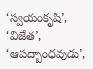‘స్వయంకృషి’, ‘విజేత’, ‘ఆపద్బాంధవుడు’,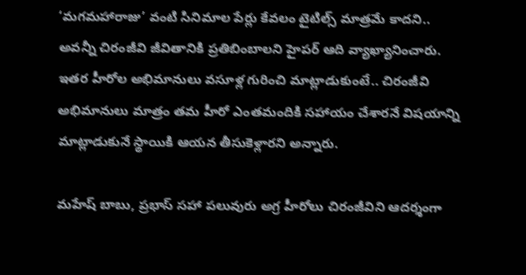‘మగమహారాజు’ వంటి సినిమాల పేర్లు కేవలం టైటిల్స్ మాత్రమే కాదని.. అవన్నీ చిరంజీవి జీవితానికి ప్రతిబింబాలని హైపర్ ఆది వ్యాఖ్యానించారు. ఇతర హీరోల అభిమానులు వసూళ్ల గురించి మాట్లాడుకుంటే.. చిరంజీవి అభిమానులు మాత్రం తమ హీరో ఎంతమందికి సహాయం చేశారనే విషయాన్ని మాట్లాడుకునే స్థాయికి ఆయన తీసుకెళ్లారని అన్నారు.

మహేష్ బాబు, ప్రభాస్ సహా పలువురు అగ్ర హీరోలు చిరంజీవిని ఆదర్శంగా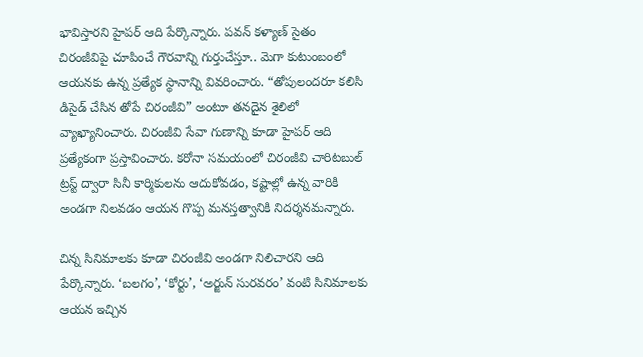భావిస్తారని హైపర్ ఆది పేర్కొన్నారు. పవన్ కళ్యాణ్ సైతం చిరంజీవిపై చూపించే గౌరవాన్ని గుర్తుచేస్తూ.. మెగా కుటుంబంలో ఆయనకు ఉన్న ప్రత్యేక స్థానాన్ని వివరించారు. “తోపులందరూ కలిసి డిసైడ్ చేసిన తోపే చిరంజీవి” అంటూ తనదైన శైలిలో వ్యాఖ్యానించారు. చిరంజీవి సేవా గుణాన్ని కూడా హైపర్ ఆది ప్రత్యేకంగా ప్రస్తావించారు. కరోనా సమయంలో చిరంజీవి చారిటబుల్ ట్రస్ట్ ద్వారా సినీ కార్మికులను ఆదుకోవడం, కష్టాల్లో ఉన్న వారికి అండగా నిలవడం ఆయన గొప్ప మనస్తత్వానికి నిదర్శనమన్నారు.

చిన్న సినిమాలకు కూడా చిరంజీవి అండగా నిలిచారని ఆది పేర్కొన్నారు. ‘బలగం’, ‘కోర్టు’, ‘అర్జున్ సురవరం’ వంటి సినిమాలకు ఆయన ఇచ్చిన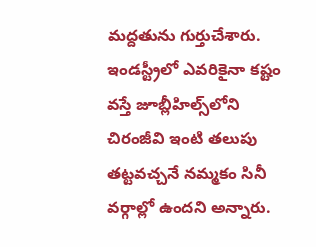మద్దతును గుర్తుచేశారు. ఇండస్ట్రీలో ఎవరికైనా కష్టం వస్తే జూబ్లీహిల్స్‌లోని చిరంజీవి ఇంటి తలుపు తట్టవచ్చనే నమ్మకం సినీ వర్గాల్లో ఉందని అన్నారు.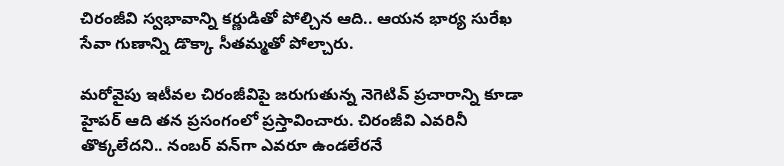చిరంజీవి స్వభావాన్ని కర్ణుడితో పోల్చిన ఆది.. ఆయన భార్య సురేఖ సేవా గుణాన్ని డొక్కా సీతమ్మతో పోల్చారు.

మరోవైపు ఇటీవల చిరంజీవిపై జరుగుతున్న నెగెటివ్ ప్రచారాన్ని కూడా హైపర్ ఆది తన ప్రసంగంలో ప్రస్తావించారు. చిరంజీవి ఎవరినీ తొక్కలేదని.. నంబర్ వన్‌గా ఎవరూ ఉండలేరనే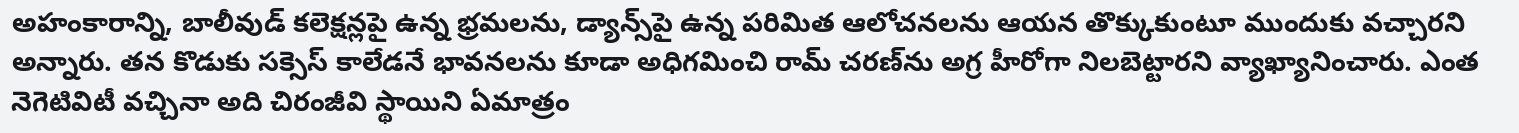అహంకారాన్ని, బాలీవుడ్ కలెక్షన్లపై ఉన్న భ్రమలను, డ్యాన్స్‌పై ఉన్న పరిమిత ఆలోచనలను ఆయన తొక్కుకుంటూ ముందుకు వచ్చారని అన్నారు. తన కొడుకు సక్సెస్ కాలేడనే భావనలను కూడా అధిగమించి రామ్ చరణ్‌ను అగ్ర హీరోగా నిలబెట్టారని వ్యాఖ్యానించారు. ఎంత నెగెటివిటీ వచ్చినా అది చిరంజీవి స్థాయిని ఏమాత్రం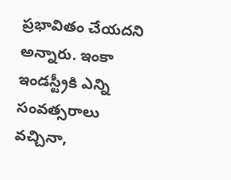ప్రభావితం చేయదని అన్నారు. ఇంకా ఇండస్ట్రీకి ఎన్ని సంవత్సరాలు వచ్చినా,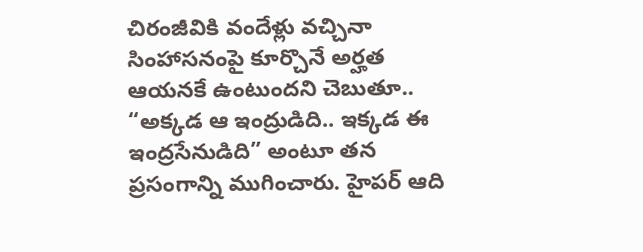చిరంజీవికి వందేళ్లు వచ్చినా సింహాసనంపై కూర్చొనే అర్హత ఆయనకే ఉంటుందని చెబుతూ.. “అక్కడ ఆ ఇంద్రుడిది.. ఇక్కడ ఈ ఇంద్రసేనుడిది” అంటూ తన ప్రసంగాన్ని ముగించారు. హైపర్ ఆది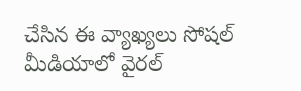చేసిన ఈ వ్యాఖ్యలు సోషల్ మీడియాలో వైరల్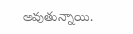అవుతున్నాయి.